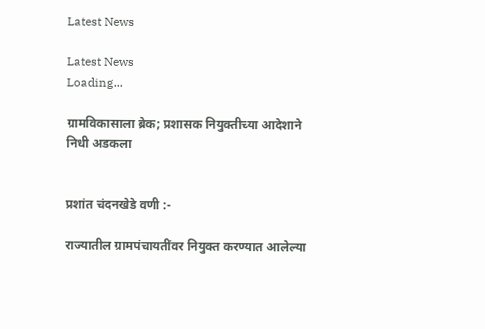Latest News

Latest News
Loading...

ग्रामविकासाला ब्रेक; प्रशासक नियुक्तीच्या आदेशाने निधी अडकला


प्रशांत चंदनखेडे वणी :-

राज्यातील ग्रामपंचायतींवर नियुक्त करण्यात आलेल्या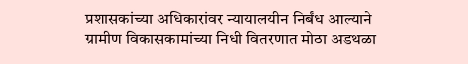प्रशासकांच्या अधिकारांवर न्यायालयीन निर्बंध आल्याने ग्रामीण विकासकामांच्या निधी वितरणात मोठा अडथळा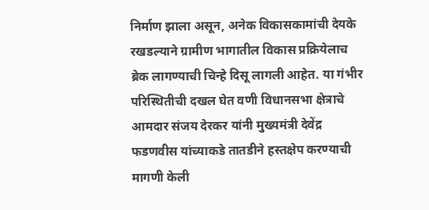निर्माण झाला असून, अनेक विकासकामांची देयके रखडल्याने ग्रामीण भागातील विकास प्रक्रियेलाच ब्रेक लागण्याची चिन्हे दिसू लागली आहेत. या गंभीर परिस्थितीची दखल घेत वणी विधानसभा क्षेत्राचे आमदार संजय देरकर यांनी मुख्यमंत्री देवेंद्र फडणवीस यांच्याकडे तातडीने हस्तक्षेप करण्याची मागणी केली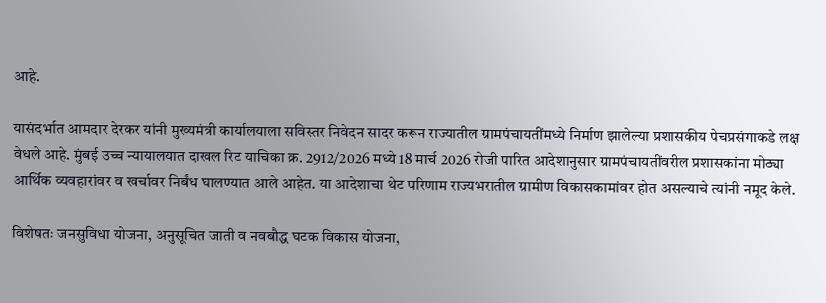आहे.

यासंदर्भात आमदार देरकर यांनी मुख्यमंत्री कार्यालयाला सविस्तर निवेदन सादर करून राज्यातील ग्रामपंचायतींमध्ये निर्माण झालेल्या प्रशासकीय पेचप्रसंगाकडे लक्ष वेधले आहे. मुंबई उच्च न्यायालयात दाखल रिट याचिका क्र. 2912/2026 मध्ये 18 मार्च 2026 रोजी पारित आदेशानुसार ग्रामपंचायतींवरील प्रशासकांना मोठ्या आर्थिक व्यवहारांवर व खर्चावर निर्बंध घालण्यात आले आहेत. या आदेशाचा थेट परिणाम राज्यभरातील ग्रामीण विकासकामांवर होत असल्याचे त्यांनी नमूद केले.

विशेषतः जनसुविधा योजना, अनुसूचित जाती व नवबौद्ध घटक विकास योजना,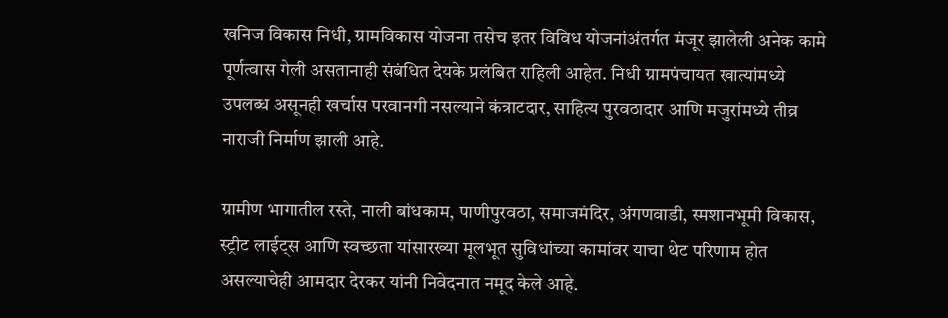खनिज विकास निधी, ग्रामविकास योजना तसेच इतर विविध योजनांअंतर्गत मंजूर झालेली अनेक कामे पूर्णत्वास गेली असतानाही संबंधित देयके प्रलंबित राहिली आहेत. निधी ग्रामपंचायत खात्यांमध्ये उपलब्ध असूनही खर्चास परवानगी नसल्याने कंत्राटदार, साहित्य पुरवठादार आणि मजुरांमध्ये तीव्र नाराजी निर्माण झाली आहे.

ग्रामीण भागातील रस्ते, नाली बांधकाम, पाणीपुरवठा, समाजमंदिर, अंगणवाडी, स्मशानभूमी विकास, स्ट्रीट लाईट्स आणि स्वच्छता यांसारख्या मूलभूत सुविधांच्या कामांवर याचा थेट परिणाम होत असल्याचेही आमदार देरकर यांनी निवेदनात नमूद केले आहे.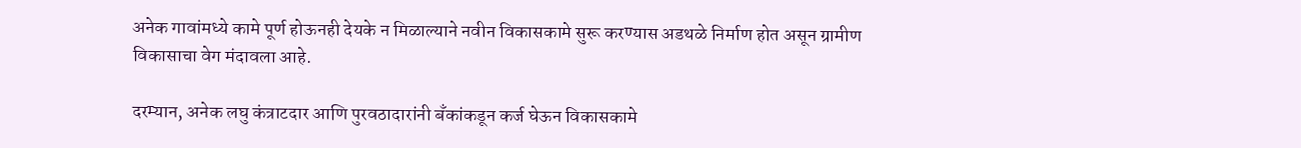अनेक गावांमध्ये कामे पूर्ण होऊनही देयके न मिळाल्याने नवीन विकासकामे सुरू करण्यास अडथळे निर्माण होत असून ग्रामीण विकासाचा वेग मंदावला आहे.

दरम्यान, अनेक लघु कंत्राटदार आणि पुरवठादारांनी बँकांकडून कर्ज घेऊन विकासकामे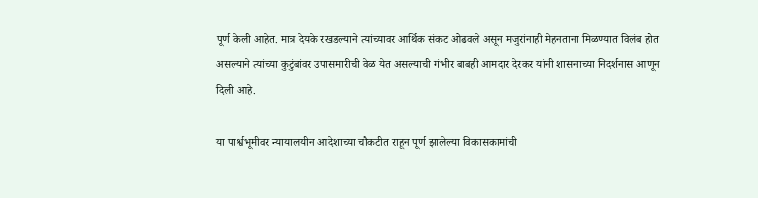पूर्ण केली आहेत. मात्र देयके रखडल्याने त्यांच्यावर आर्थिक संकट ओढवले असून मजुरांनाही मेहनताना मिळण्यात विलंब होत असल्याने त्यांच्या कुटुंबांवर उपासमारीची वेळ येत असल्याची गंभीर बाबही आमदार देरकर यांनी शासनाच्या निदर्शनास आणून दिली आहे.

या पार्श्वभूमीवर न्यायालयीन आदेशाच्या चौकटीत राहून पूर्ण झालेल्या विकासकामांची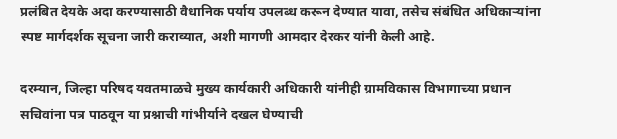प्रलंबित देयके अदा करण्यासाठी वैधानिक पर्याय उपलब्ध करून देण्यात यावा, तसेच संबंधित अधिकाऱ्यांना स्पष्ट मार्गदर्शक सूचना जारी कराव्यात, अशी मागणी आमदार देरकर यांनी केली आहे.

दरम्यान, जिल्हा परिषद यवतमाळचे मुख्य कार्यकारी अधिकारी यांनीही ग्रामविकास विभागाच्या प्रधान सचिवांना पत्र पाठवून या प्रश्नाची गांभीर्याने दखल घेण्याची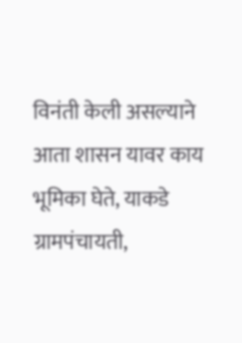विनंती केली असल्याने आता शासन यावर काय भूमिका घेते, याकडे ग्रामपंचायती,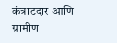कंत्राटदार आणि ग्रामीण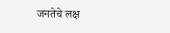जनतेचे लक्ष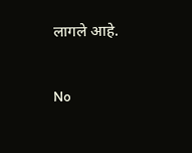लागले आहे.

No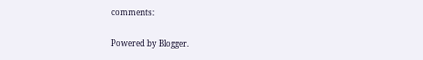comments:

Powered by Blogger.